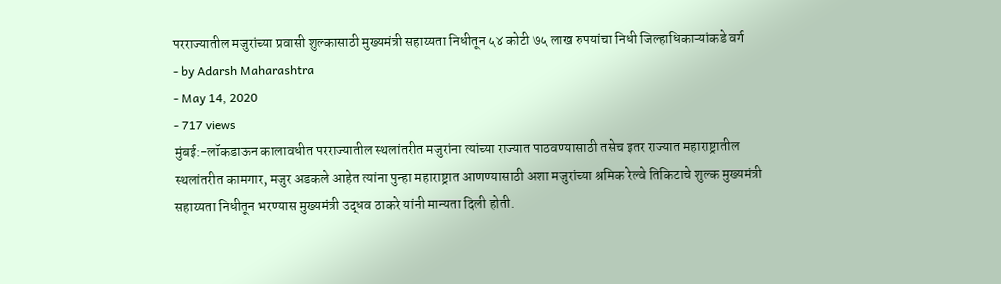परराज्यातील मजुरांच्या प्रवासी शुल्कासाठी मुख्यमंत्री सहाय्यता निधीतून ५४ कोटी ७५ लाख रुपयांचा निधी जिल्हाधिकाऱ्यांकडे वर्ग
- by Adarsh Maharashtra
- May 14, 2020
- 717 views
मुंबई:-लॉकडाऊन कालावधीत परराज्यातील स्थलांतरीत मजुरांना त्यांच्या राज्यात पाठवण्यासाठी तसेच इतर राज्यात महाराष्ट्रातील स्थलांतरीत कामगार, मजुर अडकले आहेत त्यांना पुन्हा महाराष्ट्रात आणण्यासाठी अशा मजुरांच्या श्रमिक रेल्वे तिकिटाचे शुल्क मुख्यमंत्री सहाय्यता निधीतून भरण्यास मुख्यमंत्री उद्धव ठाकरे यांनी मान्यता दिली होती.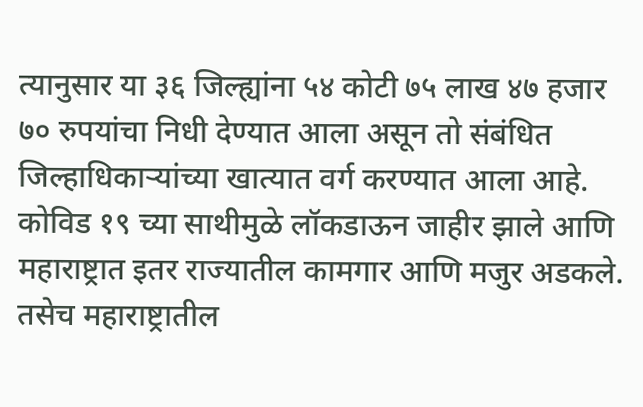त्यानुसार या ३६ जिल्ह्यांना ५४ कोटी ७५ लाख ४७ हजार ७० रुपयांचा निधी देण्यात आला असून तो संबंधित जिल्हाधिकाऱ्यांच्या खात्यात वर्ग करण्यात आला आहे.
कोविड १९ च्या साथीमुळे लॉकडाऊन जाहीर झाले आणि महाराष्ट्रात इतर राज्यातील कामगार आणि मजुर अडकले. तसेच महाराष्ट्रातील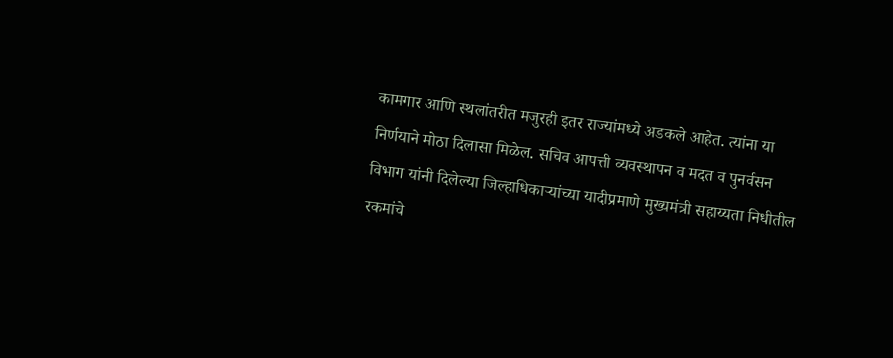कामगार आणि स्थलांतरीत मजुरही इतर राज्यांमध्ये अडकले आहेत. त्यांना या निर्णयाने मोठा दिलासा मिळेल. सचिव आपत्ती व्यवस्थापन व मदत व पुनर्वसन विभाग यांनी दिलेल्या जिल्हाधिकाऱ्यांच्या यादीप्रमाणे मुख्यमंत्री सहाय्यता निधीतील रकमांचे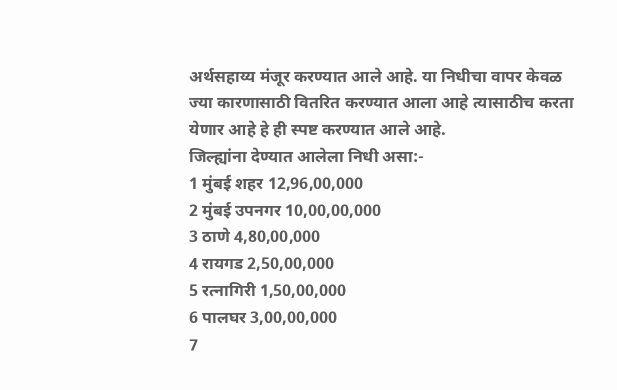अर्थसहाय्य मंजूर करण्यात आले आहे. या निधीचा वापर केवळ ज्या कारणासाठी वितरित करण्यात आला आहे त्यासाठीच करता येणार आहे हे ही स्पष्ट करण्यात आले आहे.
जिल्ह्यांना देण्यात आलेला निधी असा:-
1 मुंबई शहर 12,96,00,000
2 मुंबई उपनगर 10,00,00,000
3 ठाणे 4,80,00,000
4 रायगड 2,50,00,000
5 रत्नागिरी 1,50,00,000
6 पालघर 3,00,00,000
7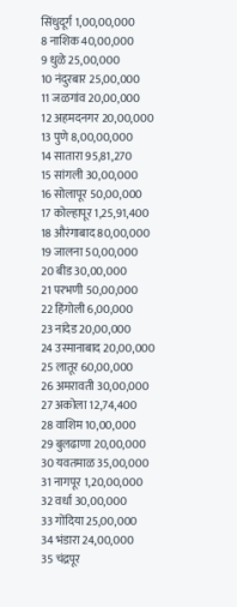सिंधुदूर्ग 1,00,00,000
8 नाशिक 40,00,000
9 धुळे 25,00,000
10 नंदुरबार 25,00,000
11 जळगांव 20,00,000
12 अहमदनगर 20,00,000
13 पुणे 8,00,00,000
14 सातारा 95,81,270
15 सांगली 30,00,000
16 सोलापूर 50,00,000
17 कोल्हापूर 1,25,91,400
18 औरंगाबाद 80,00,000
19 जालना 50,00,000
20 बीड 30,00,000
21 परभणी 50,00,000
22 हिंगोली 6,00,000
23 नांदेड 20,00,000
24 उस्मानाबाद 20,00,000
25 लातूर 60,00,000
26 अमरावती 30,00,000
27 अकोला 12,74,400
28 वाशिम 10,00,000
29 बुलढाणा 20,00,000
30 यवतमाळ 35,00,000
31 नागपूर 1,20,00,000
32 वर्धा 30,00,000
33 गोंदिया 25,00,000
34 भंडारा 24,00,000
35 चंद्रपूर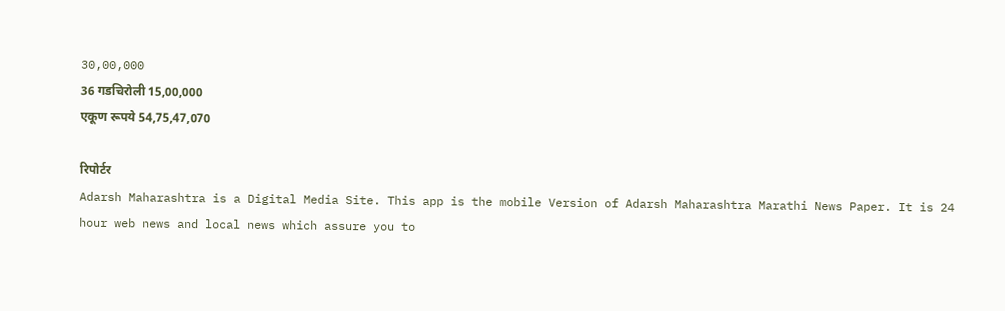30,00,000
36 गडचिरोली 15,00,000
एकूण रूपये 54,75,47,070

रिपोर्टर
Adarsh Maharashtra is a Digital Media Site. This app is the mobile Version of Adarsh Maharashtra Marathi News Paper. It is 24 hour web news and local news which assure you to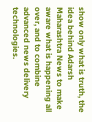show only what is truth, the idea behind Adarsh Maharashtra News to make aware what is happening all over, and to combine advanced news delivery technologies.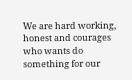We are hard working, honest and courages who wants do something for our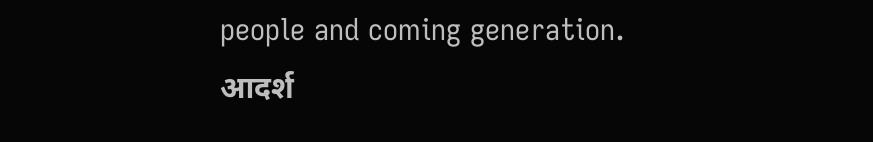people and coming generation.
आदर्श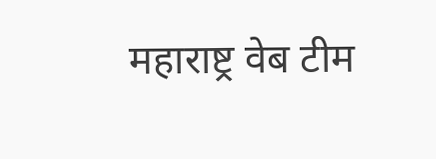महाराष्ट्र वेब टीम